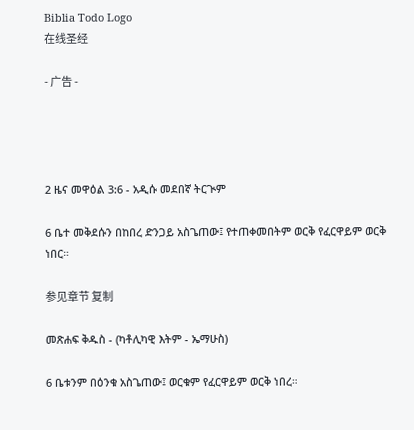Biblia Todo Logo
在线圣经

- 广告 -




2 ዜና መዋዕል 3:6 - አዲሱ መደበኛ ትርጒም

6 ቤተ መቅደሱን በከበረ ድንጋይ አስጌጠው፤ የተጠቀመበትም ወርቅ የፈርዋይም ወርቅ ነበር።

参见章节 复制

መጽሐፍ ቅዱስ - (ካቶሊካዊ እትም - ኤማሁስ)

6 ቤቱንም በዕንቁ አስጌጠው፤ ወርቁም የፈርዋይም ወርቅ ነበረ።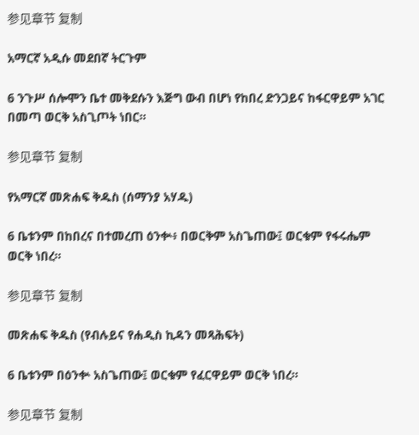参见章节 复制

አማርኛ አዲሱ መደበኛ ትርጉም

6 ንጉሥ ሰሎሞን ቤተ መቅደሱን እጅግ ውብ በሆነ የከበረ ድንጋይና ከፋርዋይም አገር በመጣ ወርቅ አስጊጦት ነበር።

参见章节 复制

የአማርኛ መጽሐፍ ቅዱስ (ሰማንያ አሃዱ)

6 ቤቱንም በከበረና በተመረጠ ዕንቍ፥ በወርቅም አስጌጠው፤ ወርቁም የፋሩሔም ወርቅ ነበረ።

参见章节 复制

መጽሐፍ ቅዱስ (የብሉይና የሐዲስ ኪዳን መጻሕፍት)

6 ቤቱንም በዕንቍ አስጌጠው፤ ወርቁም የፈርዋይም ወርቅ ነበረ።

参见章节 复制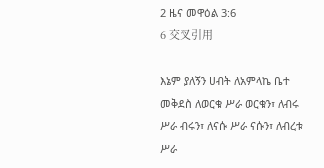2 ዜና መዋዕል 3:6
6 交叉引用

እኔም ያለኝን ሀብት ለአምላኬ ቤተ መቅደስ ለወርቁ ሥራ ወርቁን፣ ለብሩ ሥራ ብሩን፣ ለናሱ ሥራ ናሱን፣ ለብረቱ ሥራ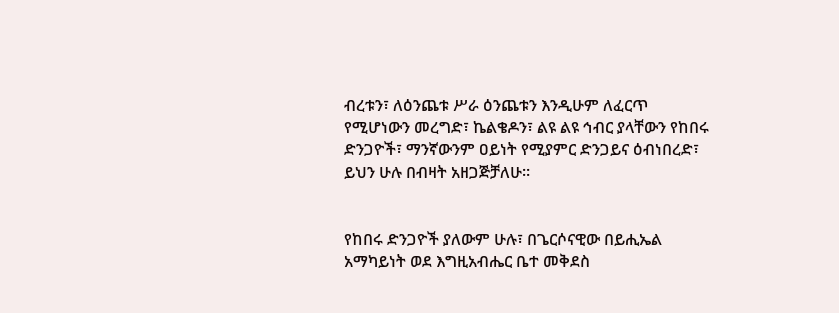ብረቱን፣ ለዕንጨቱ ሥራ ዕንጨቱን እንዲሁም ለፈርጥ የሚሆነውን መረግድ፣ ኬልቄዶን፣ ልዩ ልዩ ኅብር ያላቸውን የከበሩ ድንጋዮች፣ ማንኛውንም ዐይነት የሚያምር ድንጋይና ዕብነበረድ፣ ይህን ሁሉ በብዛት አዘጋጅቻለሁ።


የከበሩ ድንጋዮች ያለውም ሁሉ፣ በጌርሶናዊው በይሒኤል አማካይነት ወደ እግዚአብሔር ቤተ መቅደስ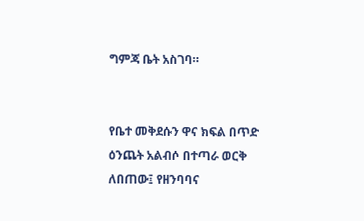ግምጃ ቤት አስገባ።


የቤተ መቅደሱን ዋና ክፍል በጥድ ዕንጨት አልብሶ በተጣራ ወርቅ ለበጠው፤ የዘንባባና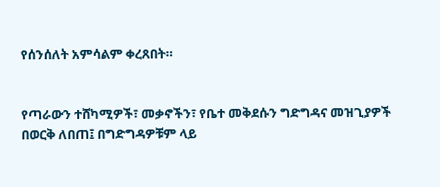የሰንሰለት አምሳልም ቀረጸበት።


የጣራውን ተሸካሚዎች፣ መቃኖችን፣ የቤተ መቅደሱን ግድግዳና መዝጊያዎች በወርቅ ለበጠ፤ በግድግዳዎቹም ላይ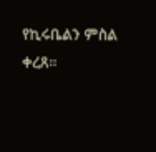የኪሩቤልን ምስል ቀረጸ።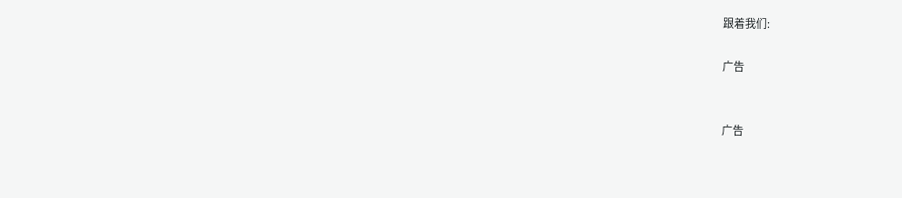跟着我们:

广告


广告